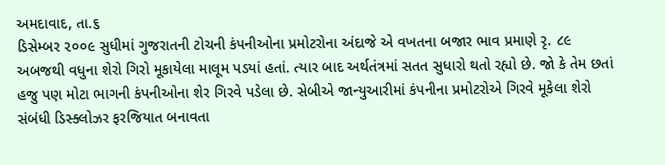અમદાવાદ, તા.૬
ડિસેમ્બર ૨૦૦૯ સુધીમાં ગુજરાતની ટોચની કંપનીઓના પ્રમોટરોના અંદાજે એ વખતના બજાર ભાવ પ્રમાણે રૃ. ૮૯ અબજથી વધુના શેરો ગિરો મૂકાયેલા માલૂમ પડયાં હતાં. ત્યાર બાદ અર્થતંત્રમાં સતત સુધારો થતો રહ્યો છે. જો કે તેમ છતાં હજુ પણ મોટા ભાગની કંપનીઓના શેર ગિરવે પડેલા છે. સેબીએ જાન્યુઆરીમાં કંપનીના પ્રમોટરોએ ગિરવે મૂકેલા શેરો સંબંધી ડિસ્ક્લોઝર ફરજિયાત બનાવતા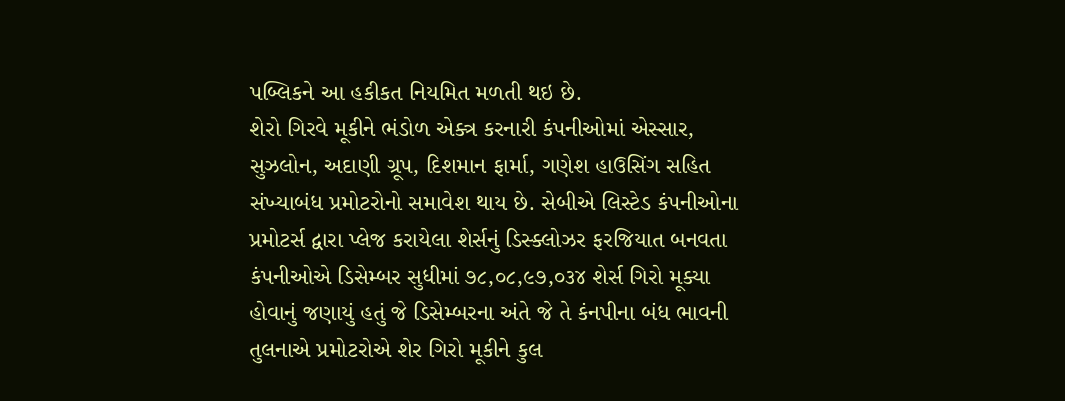પબ્લિકને આ હકીકત નિયમિત મળતી થઇ છે.
શેરો ગિરવે મૂકીને ભંડોળ એક્ત્ર કરનારી કંપનીઓમાં એસ્સાર, સુઝલોન, અદાણી ગ્રૂપ, દિશમાન ફાર્મા, ગણેશ હાઉસિંગ સહિત સંખ્યાબંધ પ્રમોટરોનો સમાવેશ થાય છે. સેબીએ લિસ્ટેડ કંપનીઓના પ્રમોટર્સ દ્વારા પ્લેજ કરાયેલા શેર્સનું ડિસ્ક્લોઝર ફરજિયાત બનવતા કંપનીઓએ ડિસેમ્બર સુધીમાં ૭૮,૦૮,૯૭,૦૩૪ શેર્સ ગિરો મૂક્યા હોવાનું જણાયું હતું જે ડિસેમ્બરના અંતે જે તે કંનપીના બંધ ભાવની તુલનાએ પ્રમોટરોએ શેર ગિરો મૂકીને કુલ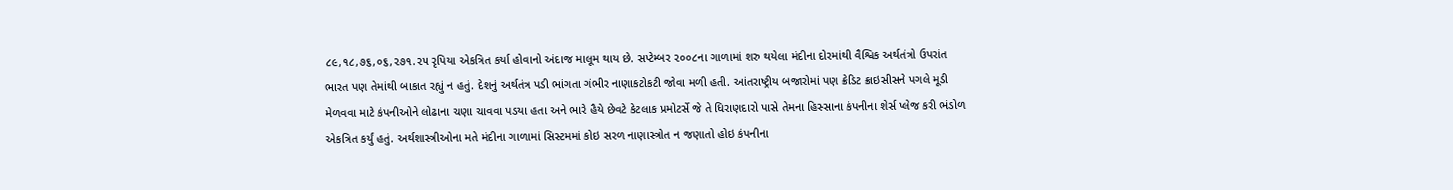૮૯,૧૮,૭૬,૦૬,૨૭૧.૨૫ રૃપિયા એકત્રિત કર્યા હોવાનો અંદાજ માલૂમ થાય છે. સપ્ટેમ્બર ૨૦૦૮ના ગાળામાં શરુ થયેલા મંદીના દોરમાંથી વૈશ્વિક અર્થતંત્રો ઉપરાંત ભારત પણ તેમાંથી બાકાત રહ્યું ન હતું. દેશનું અર્થતંત્ર પડી ભાંગતા ગંભીર નાણાકટોકટી જોવા મળી હતી. આંતરાષ્ટ્રીય બજારોમાં પણ ક્રેડિટ ક્રાઇસીસને પગલે મૂડી મેળવવા માટે કંપનીઓને લોઢાના ચણા ચાવવા પડયા હતા અને ભારે હૈયે છેવટે કેટલાક પ્રમોટર્સે જે તે ધિરાણદારો પાસે તેમના હિસ્સાના કંપનીના શેર્સ પ્લેજ કરી ભંડોળ એકત્રિત કર્યું હતું. અર્થશાસ્ત્રીઓના મતે મંદીના ગાળામાં સિસ્ટમમાં કોઇ સરળ નાણાસ્ત્રોત ન જણાતો હોઇ કંપનીના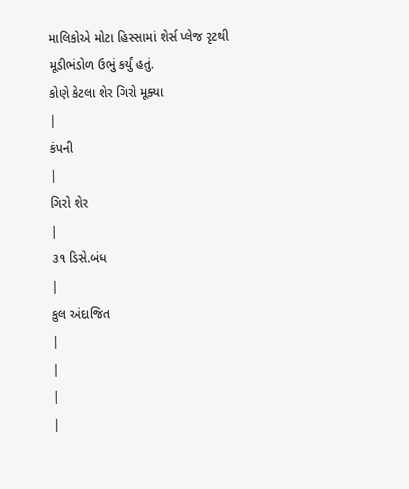માલિકોએ મોટા હિસ્સામાં શેર્સ પ્લેજ રૃટથી મૂડીભંડોળ ઉભું કર્યું હતું.
કોણે કેટલા શેર ગિરો મૂક્યા
|
કંપની
|
ગિરો શેર
|
૩૧ ડિસે.બંધ
|
કુલ અંદાજિત
|
|
|
|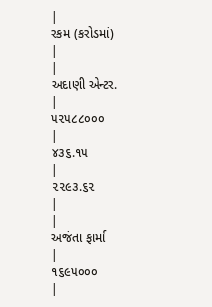|
રકમ (કરોડમાં)
|
|
અદાણી એન્ટર.
|
૫૨૫૮૮૦૦૦
|
૪૩૬.૧૫
|
૨૨૯૩.૬૨
|
|
અજંતા ફાર્મા
|
૧૬૯૫૦૦૦
|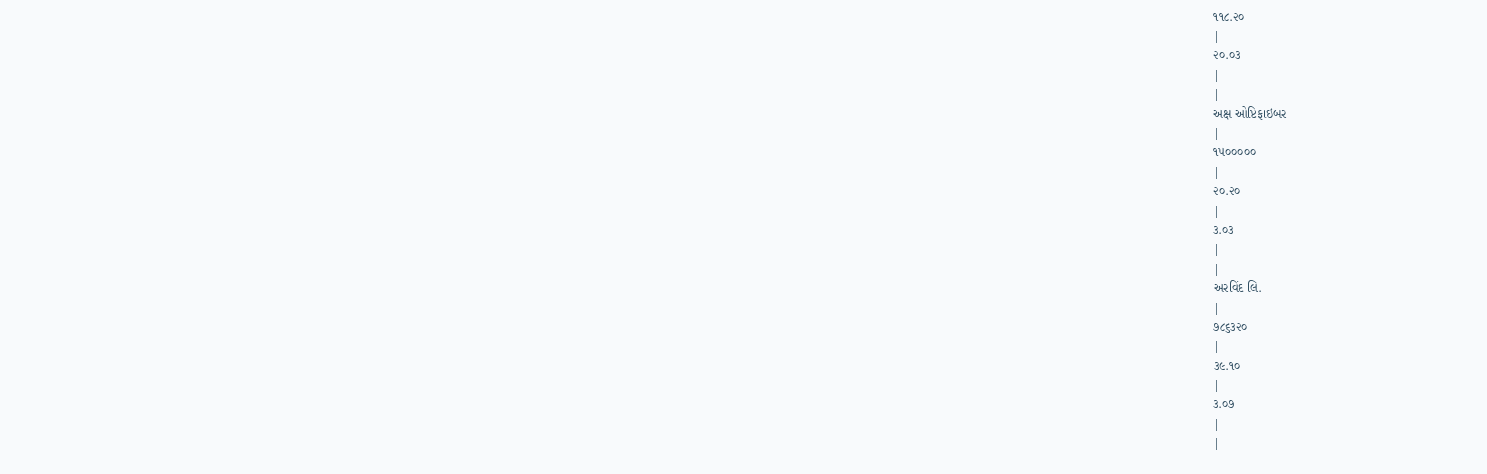૧૧૮.૨૦
|
૨૦.૦૩
|
|
અક્ષ ઓપ્ટિફાઇબર
|
૧૫૦૦૦૦૦
|
૨૦.૨૦
|
૩.૦૩
|
|
અરવિંદ લિ.
|
૭૮૬૩૨૦
|
૩૯.૧૦
|
૩.૦૭
|
|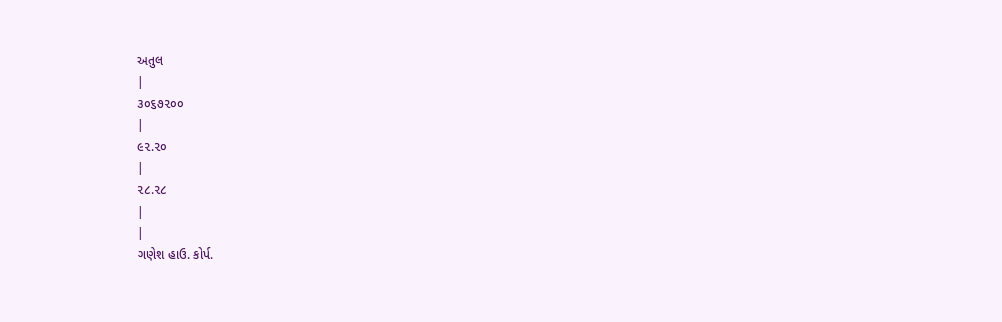અતુલ
|
૩૦૬૭૨૦૦
|
૯૨.૨૦
|
૨૮.૨૮
|
|
ગણેશ હાઉ. કોર્પ.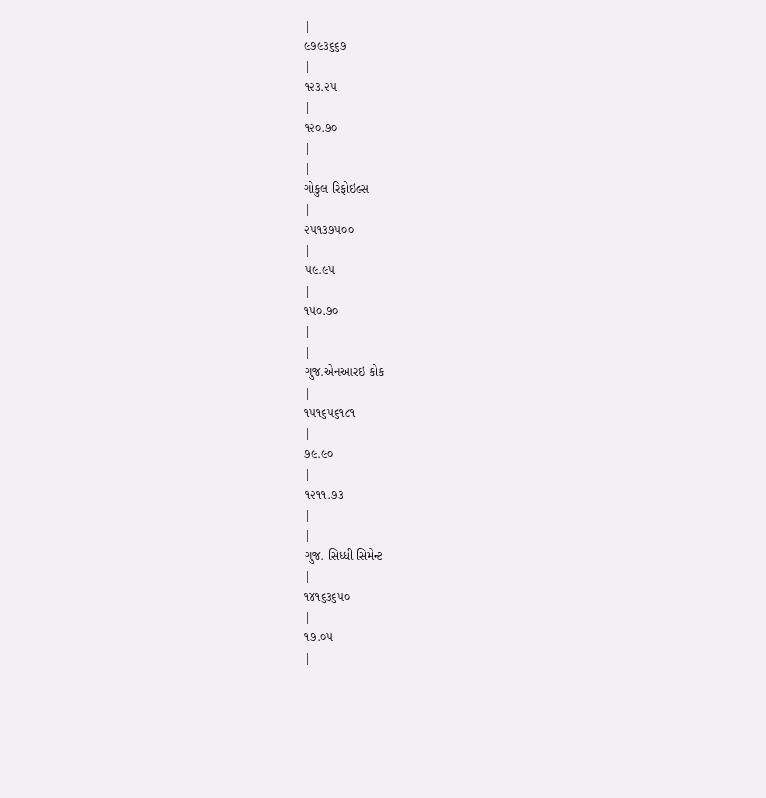|
૯૭૯૩૬૬૭
|
૧૨૩.૨૫
|
૧૨૦.૭૦
|
|
ગોકુલ રિફોઇલ્સ
|
૨૫૧૩૭૫૦૦
|
૫૯.૯૫
|
૧૫૦.૭૦
|
|
ગુજ.એનઆરઇ કોક
|
૧૫૧૬૫૬૧૮૧
|
૭૯.૯૦
|
૧૨૧૧.૭૩
|
|
ગુજ. સિધ્ધી સિમેન્ટ
|
૧૪૧૬૩૬૫૦
|
૧૭.૦૫
|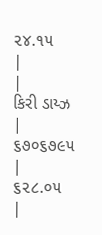૨૪.૧૫
|
|
કિરી ડાય્ઝ
|
૬૭૦૬૭૯૫
|
૬૨૮.૦૫
|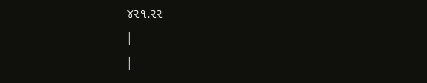૪૨૧.૨૨
|
|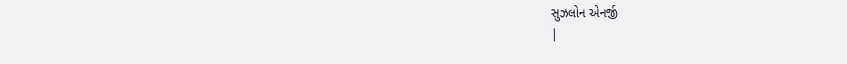સુઝલોન એનર્જી
|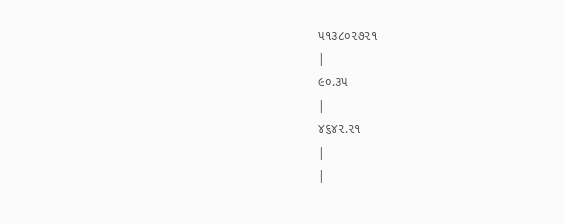૫૧૩૮૦૨૭૨૧
|
૯૦.૩૫
|
૪૬૪૨.૨૧
|
|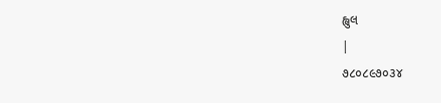હ્લુલ
|
૭૮૦૮૯૭૦૩૪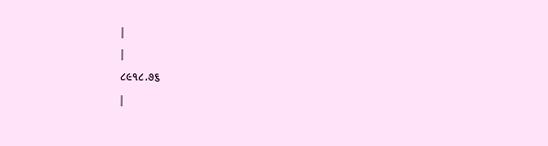|
|
૮૯૧૮.૭૬
|